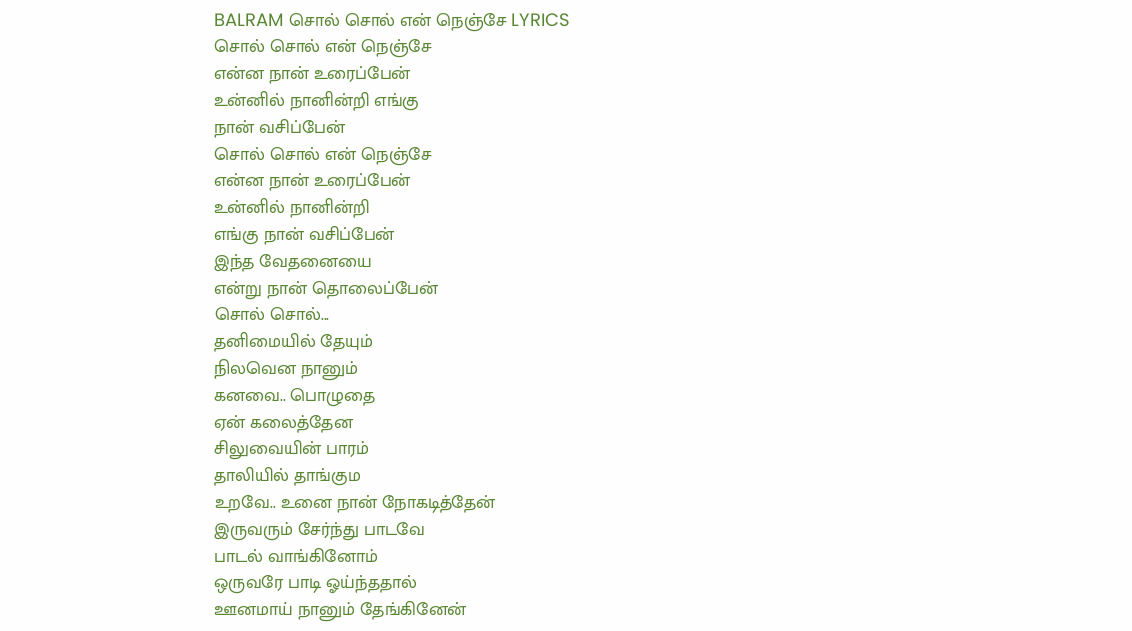BALRAM சொல் சொல் என் நெஞ்சே LYRICS
சொல் சொல் என் நெஞ்சே
என்ன நான் உரைப்பேன்
உன்னில் நானின்றி எங்கு
நான் வசிப்பேன்
சொல் சொல் என் நெஞ்சே
என்ன நான் உரைப்பேன்
உன்னில் நானின்றி
எங்கு நான் வசிப்பேன்
இந்த வேதனையை
என்று நான் தொலைப்பேன்
சொல் சொல்...
தனிமையில் தேயும்
நிலவென நானும்
கனவை.. பொழுதை
ஏன் கலைத்தேன
சிலுவையின் பாரம்
தாலியில் தாங்கும
உறவே.. உனை நான் நோகடித்தேன்
இருவரும் சேர்ந்து பாடவே
பாடல் வாங்கினோம்
ஒருவரே பாடி ஓய்ந்ததால்
ஊனமாய் நானும் தேங்கினேன்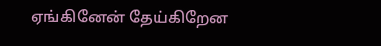ஏங்கினேன் தேய்கிறேன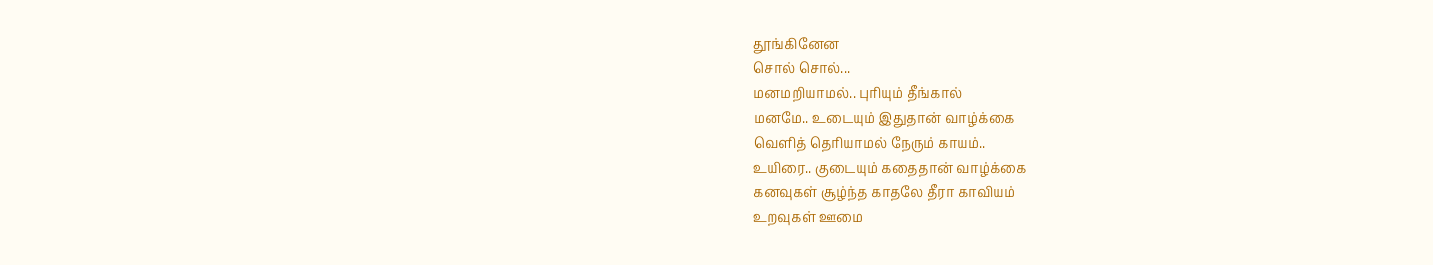தூங்கினேன
சொல் சொல்...
மனமறியாமல்.. புரியும் தீங்கால்
மனமே.. உடையும் இதுதான் வாழ்க்கை
வெளித் தெரியாமல் நேரும் காயம்..
உயிரை.. குடையும் கதைதான் வாழ்க்கை
கனவுகள் சூழ்ந்த காதலே தீரா காவியம்
உறவுகள் ஊமை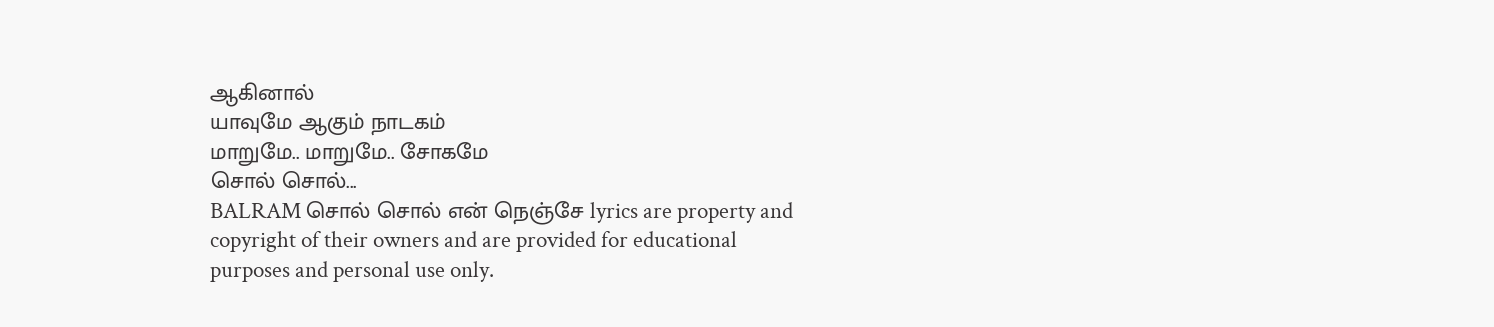ஆகினால்
யாவுமே ஆகும் நாடகம்
மாறுமே.. மாறுமே.. சோகமே
சொல் சொல்...
BALRAM சொல் சொல் என் நெஞ்சே lyrics are property and copyright of their owners and are provided for educational purposes and personal use only.